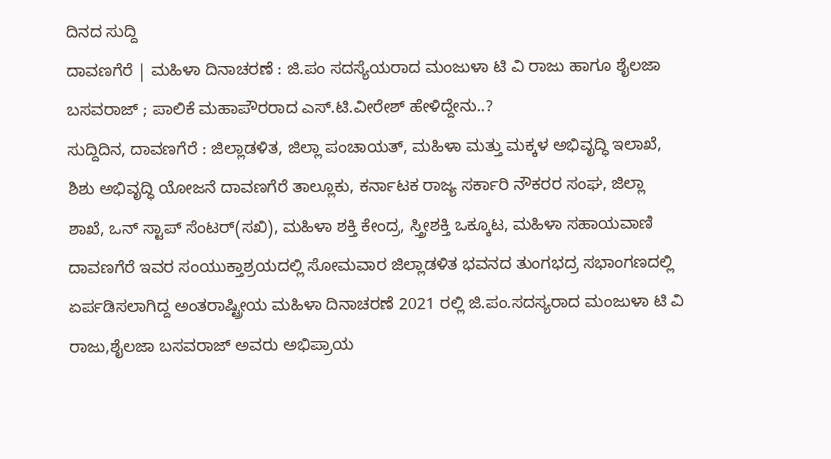ದಿನದ ಸುದ್ದಿ
ದಾವಣಗೆರೆ | ಮಹಿಳಾ ದಿನಾಚರಣೆ : ಜಿ.ಪಂ ಸದಸ್ಯೆಯರಾದ ಮಂಜುಳಾ ಟಿ ವಿ ರಾಜು ಹಾಗೂ ಶೈಲಜಾ ಬಸವರಾಜ್ ; ಪಾಲಿಕೆ ಮಹಾಪೌರರಾದ ಎಸ್.ಟಿ.ವೀರೇಶ್ ಹೇಳಿದ್ದೇನು..?
ಸುದ್ದಿದಿನ, ದಾವಣಗೆರೆ : ಜಿಲ್ಲಾಡಳಿತ, ಜಿಲ್ಲಾ ಪಂಚಾಯತ್, ಮಹಿಳಾ ಮತ್ತು ಮಕ್ಕಳ ಅಭಿವೃದ್ಧಿ ಇಲಾಖೆ, ಶಿಶು ಅಭಿವೃದ್ಧಿ ಯೋಜನೆ ದಾವಣಗೆರೆ ತಾಲ್ಲೂಕು, ಕರ್ನಾಟಕ ರಾಜ್ಯ ಸರ್ಕಾರಿ ನೌಕರರ ಸಂಘ, ಜಿಲ್ಲಾ ಶಾಖೆ, ಒನ್ ಸ್ಟಾಪ್ ಸೆಂಟರ್(ಸಖಿ), ಮಹಿಳಾ ಶಕ್ತಿ ಕೇಂದ್ರ, ಸ್ತ್ರೀಶಕ್ತಿ ಒಕ್ಕೂಟ, ಮಹಿಳಾ ಸಹಾಯವಾಣಿ ದಾವಣಗೆರೆ ಇವರ ಸಂಯುಕ್ತಾಶ್ರಯದಲ್ಲಿ ಸೋಮವಾರ ಜಿಲ್ಲಾಡಳಿತ ಭವನದ ತುಂಗಭದ್ರ ಸಭಾಂಗಣದಲ್ಲಿ ಏರ್ಪಡಿಸಲಾಗಿದ್ದ ಅಂತರಾಷ್ಟ್ರೀಯ ಮಹಿಳಾ ದಿನಾಚರಣೆ 2021 ರಲ್ಲಿ ಜಿ.ಪಂ.ಸದಸ್ಯರಾದ ಮಂಜುಳಾ ಟಿ ವಿ ರಾಜು,ಶೈಲಜಾ ಬಸವರಾಜ್ ಅವರು ಅಭಿಪ್ರಾಯ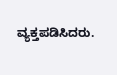ವ್ಯಕ್ತಪಡಿಸಿದರು.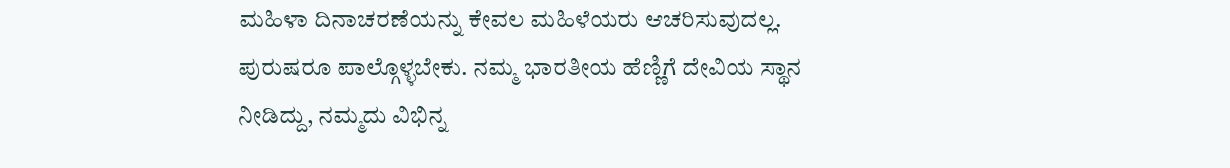ಮಹಿಳಾ ದಿನಾಚರಣೆಯನ್ನು ಕೇವಲ ಮಹಿಳೆಯರು ಆಚರಿಸುವುದಲ್ಲ. ಪುರುಷರೂ ಪಾಲ್ಗೊಳ್ಳಬೇಕು. ನಮ್ಮ ಭಾರತೀಯ ಹೆಣ್ಣಿಗೆ ದೇವಿಯ ಸ್ಥಾನ ನೀಡಿದ್ದು, ನಮ್ಮದು ವಿಭಿನ್ನ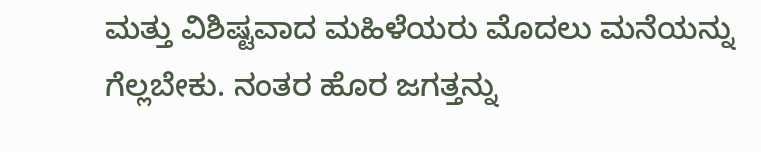ಮತ್ತು ವಿಶಿಷ್ಟವಾದ ಮಹಿಳೆಯರು ಮೊದಲು ಮನೆಯನ್ನು ಗೆಲ್ಲಬೇಕು. ನಂತರ ಹೊರ ಜಗತ್ತನ್ನು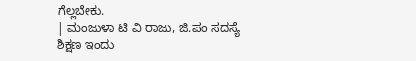ಗೆಲ್ಲಬೇಕು.
| ಮಂಜುಳಾ ಟಿ ವಿ ರಾಜು, ಜಿ.ಪಂ ಸದಸ್ಯೆ
ಶಿಕ್ಷಣ ಇಂದು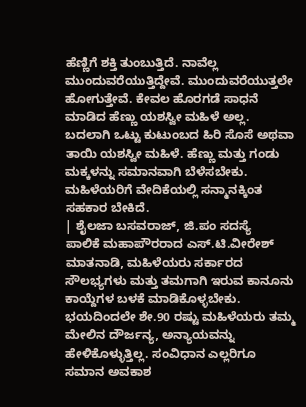ಹೆಣ್ಣಿಗೆ ಶಕ್ತಿ ತುಂಬುತ್ತಿದೆ. ನಾವೆಲ್ಲ ಮುಂದುವರೆಯುತ್ತಿದ್ದೇವೆ. ಮುಂದುವರೆಯುತ್ತಲೇ ಹೋಗುತ್ತೇವೆ. ಕೇವಲ ಹೊರಗಡೆ ಸಾಧನೆ ಮಾಡಿದ ಹೆಣ್ಣು ಯಶಸ್ವೀ ಮಹಿಳೆ ಅಲ್ಲ. ಬದಲಾಗಿ ಒಟ್ಟು ಕುಟುಂಬದ ಹಿರಿ ಸೊಸೆ ಅಥವಾ ತಾಯಿ ಯಶಸ್ವೀ ಮಹಿಳೆ. ಹೆಣ್ಣು ಮತ್ತು ಗಂಡು ಮಕ್ಕಳನ್ನು ಸಮಾನವಾಗಿ ಬೆಳೆಸಬೇಕು. ಮಹಿಳೆಯರಿಗೆ ವೇದಿಕೆಯಲ್ಲಿ ಸನ್ಮಾನಕ್ಕಿಂತ ಸಹಕಾರ ಬೇಕಿದೆ.
| ಶೈಲಜಾ ಬಸವರಾಜ್, ಜಿ.ಪಂ ಸದಸ್ಯೆ
ಪಾಲಿಕೆ ಮಹಾಪೌರರಾದ ಎಸ್.ಟಿ.ವೀರೇಶ್ ಮಾತನಾಡಿ, ಮಹಿಳೆಯರು ಸರ್ಕಾರದ ಸೌಲಭ್ಯಗಳು ಮತ್ತು ತಮಗಾಗಿ ಇರುವ ಕಾನೂನು ಕಾಯ್ದೆಗಳ ಬಳಕೆ ಮಾಡಿಕೊಳ್ಳಬೇಕು. ಭಯದಿಂದಲೇ ಶೇ.90 ರಷ್ಟು ಮಹಿಳೆಯರು ತಮ್ಮ ಮೇಲಿನ ದೌರ್ಜನ್ಯ, ಅನ್ಯಾಯವನ್ನು ಹೇಳಿಕೊಳ್ಳುತ್ತಿಲ್ಲ. ಸಂವಿಧಾನ ಎಲ್ಲರಿಗೂ ಸಮಾನ ಅವಕಾಶ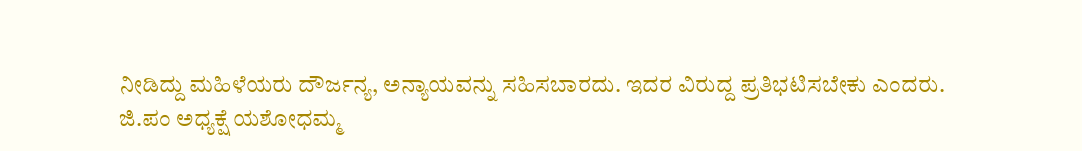ನೀಡಿದ್ದು ಮಹಿಳೆಯರು ದೌರ್ಜನ್ಯ, ಅನ್ಯಾಯವನ್ನು ಸಹಿಸಬಾರದು. ಇದರ ವಿರುದ್ದ ಪ್ರತಿಭಟಿಸಬೇಕು ಎಂದರು.
ಜಿ.ಪಂ ಅಧ್ಯಕ್ಷೆ ಯಶೋಧಮ್ಮ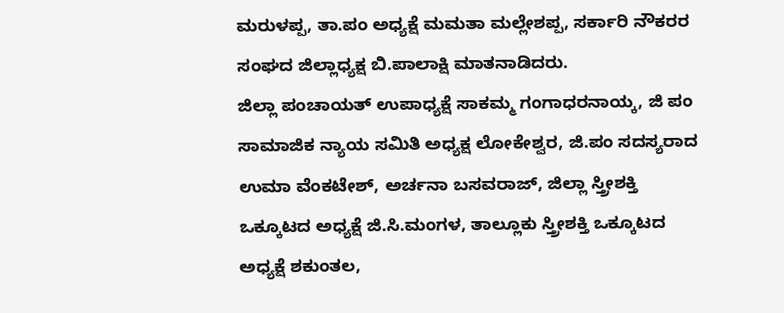ಮರುಳಪ್ಪ, ತಾ.ಪಂ ಅಧ್ಯಕ್ಷೆ ಮಮತಾ ಮಲ್ಲೇಶಪ್ಪ, ಸರ್ಕಾರಿ ನೌಕರರ ಸಂಘದ ಜಿಲ್ಲಾಧ್ಯಕ್ಷ ಬಿ.ಪಾಲಾಕ್ಷಿ ಮಾತನಾಡಿದರು.
ಜಿಲ್ಲಾ ಪಂಚಾಯತ್ ಉಪಾಧ್ಯಕ್ಷೆ ಸಾಕಮ್ಮ ಗಂಗಾಧರನಾಯ್ಕ, ಜಿ ಪಂ ಸಾಮಾಜಿಕ ನ್ಯಾಯ ಸಮಿತಿ ಅಧ್ಯಕ್ಷ ಲೋಕೇಶ್ವರ, ಜಿ.ಪಂ ಸದಸ್ಯರಾದ ಉಮಾ ವೆಂಕಟೇಶ್, ಅರ್ಚನಾ ಬಸವರಾಜ್, ಜಿಲ್ಲಾ ಸ್ತ್ರೀಶಕ್ತಿ ಒಕ್ಕೂಟದ ಅಧ್ಯಕ್ಷೆ ಜಿ.ಸಿ.ಮಂಗಳ, ತಾಲ್ಲೂಕು ಸ್ತ್ರೀಶಕ್ತಿ ಒಕ್ಕೂಟದ ಅಧ್ಯಕ್ಷೆ ಶಕುಂತಲ,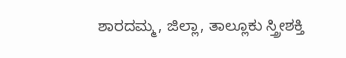ಶಾರದಮ್ಮ, ಜಿಲ್ಲಾ, ತಾಲ್ಲೂಕು ಸ್ತ್ರೀಶಕ್ತಿ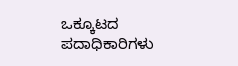ಒಕ್ಕೂಟದ ಪದಾಧಿಕಾರಿಗಳು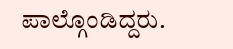ಪಾಲ್ಗೊಂಡಿದ್ದರು.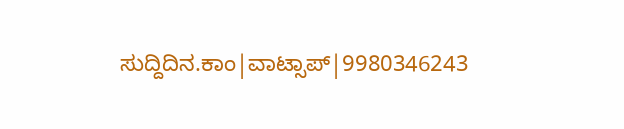ಸುದ್ದಿದಿನ.ಕಾಂ|ವಾಟ್ಸಾಪ್|9980346243